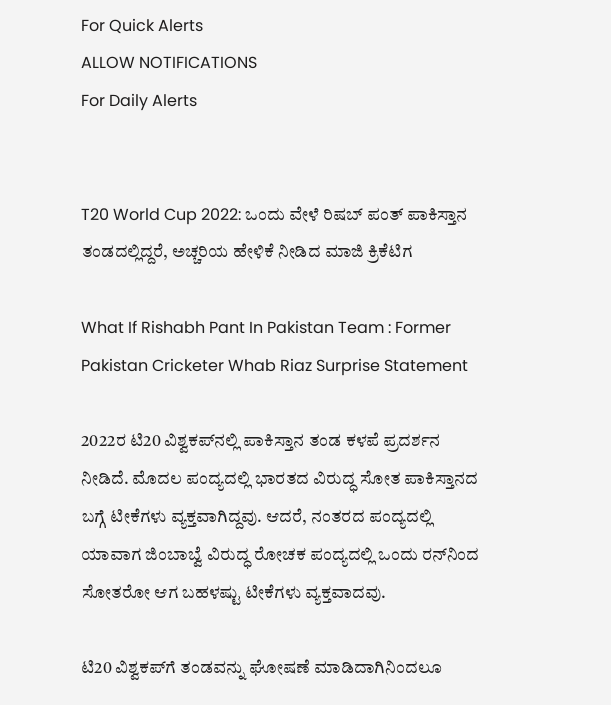For Quick Alerts
ALLOW NOTIFICATIONS
For Daily Alerts


T20 World Cup 2022: ಒಂದು ವೇಳೆ ರಿಷಬ್ ಪಂತ್ ಪಾಕಿಸ್ತಾನ ತಂಡದಲ್ಲಿದ್ದರೆ, ಅಚ್ಚರಿಯ ಹೇಳಿಕೆ ನೀಡಿದ ಮಾಜಿ ಕ್ರಿಕೆಟಿಗ

What If Rishabh Pant In Pakistan Team : Former Pakistan Cricketer Whab Riaz Surprise Statement

2022ರ ಟಿ20 ವಿಶ್ವಕಪ್‌ನಲ್ಲಿ ಪಾಕಿಸ್ತಾನ ತಂಡ ಕಳಪೆ ಪ್ರದರ್ಶನ ನೀಡಿದೆ. ಮೊದಲ ಪಂದ್ಯದಲ್ಲಿ ಭಾರತದ ವಿರುದ್ಧ ಸೋತ ಪಾಕಿಸ್ತಾನದ ಬಗ್ಗೆ ಟೀಕೆಗಳು ವ್ಯಕ್ತವಾಗಿದ್ದವು. ಆದರೆ, ನಂತರದ ಪಂದ್ಯದಲ್ಲಿ ಯಾವಾಗ ಜಿಂಬಾಬ್ವೆ ವಿರುದ್ಧ ರೋಚಕ ಪಂದ್ಯದಲ್ಲಿ ಒಂದು ರನ್‌ನಿಂದ ಸೋತರೋ ಆಗ ಬಹಳಷ್ಟು ಟೀಕೆಗಳು ವ್ಯಕ್ತವಾದವು.

ಟಿ20 ವಿಶ್ವಕಪ್‌ಗೆ ತಂಡವನ್ನು ಘೋಷಣೆ ಮಾಡಿದಾಗಿನಿಂದಲೂ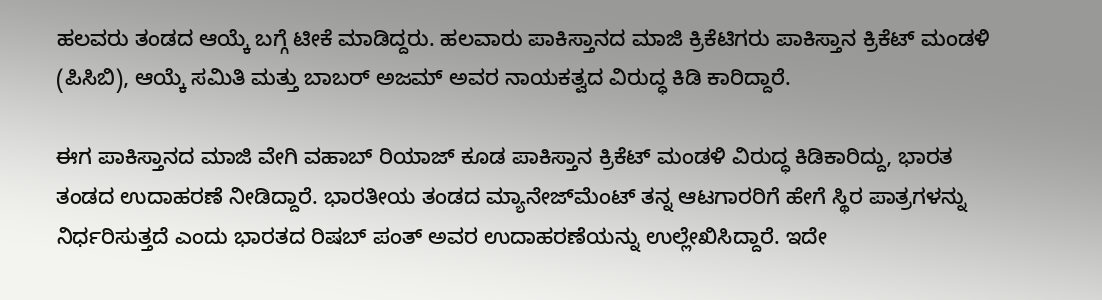ಹಲವರು ತಂಡದ ಆಯ್ಕೆ ಬಗ್ಗೆ ಟೀಕೆ ಮಾಡಿದ್ದರು. ಹಲವಾರು ಪಾಕಿಸ್ತಾನದ ಮಾಜಿ ಕ್ರಿಕೆಟಿಗರು ಪಾಕಿಸ್ತಾನ ಕ್ರಿಕೆಟ್ ಮಂಡಳಿ (ಪಿಸಿಬಿ), ಆಯ್ಕೆ ಸಮಿತಿ ಮತ್ತು ಬಾಬರ್ ಅಜಮ್ ಅವರ ನಾಯಕತ್ವದ ವಿರುದ್ಧ ಕಿಡಿ ಕಾರಿದ್ದಾರೆ.

ಈಗ ಪಾಕಿಸ್ತಾನದ ಮಾಜಿ ವೇಗಿ ವಹಾಬ್ ರಿಯಾಜ್ ಕೂಡ ಪಾಕಿಸ್ತಾನ ಕ್ರಿಕೆಟ್ ಮಂಡಳಿ ವಿರುದ್ಧ ಕಿಡಿಕಾರಿದ್ದು, ಭಾರತ ತಂಡದ ಉದಾಹರಣೆ ನೀಡಿದ್ದಾರೆ. ಭಾರತೀಯ ತಂಡದ ಮ್ಯಾನೇಜ್‌ಮೆಂಟ್ ತನ್ನ ಆಟಗಾರರಿಗೆ ಹೇಗೆ ಸ್ಥಿರ ಪಾತ್ರಗಳನ್ನು ನಿರ್ಧರಿಸುತ್ತದೆ ಎಂದು ಭಾರತದ ರಿಷಬ್ ಪಂತ್ ಅವರ ಉದಾಹರಣೆಯನ್ನು ಉಲ್ಲೇಖಿಸಿದ್ದಾರೆ. ಇದೇ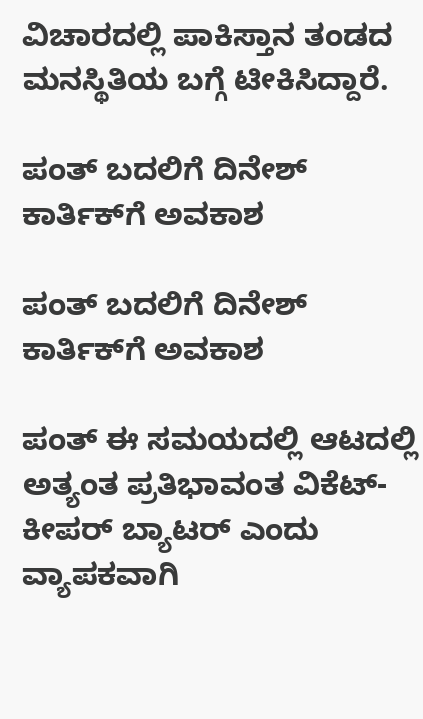ವಿಚಾರದಲ್ಲಿ ಪಾಕಿಸ್ತಾನ ತಂಡದ ಮನಸ್ಥಿತಿಯ ಬಗ್ಗೆ ಟೀಕಿಸಿದ್ದಾರೆ.

ಪಂತ್ ಬದಲಿಗೆ ದಿನೇಶ್ ಕಾರ್ತಿಕ್‌ಗೆ ಅವಕಾಶ

ಪಂತ್ ಬದಲಿಗೆ ದಿನೇಶ್ ಕಾರ್ತಿಕ್‌ಗೆ ಅವಕಾಶ

ಪಂತ್ ಈ ಸಮಯದಲ್ಲಿ ಆಟದಲ್ಲಿ ಅತ್ಯಂತ ಪ್ರತಿಭಾವಂತ ವಿಕೆಟ್-ಕೀಪರ್ ಬ್ಯಾಟರ್ ಎಂದು ವ್ಯಾಪಕವಾಗಿ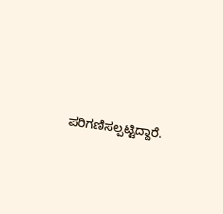ಪರಿಗಣಿಸಲ್ಪಟ್ಟಿದ್ದಾರೆ.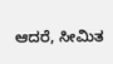ಆದರೆ, ಸೀಮಿತ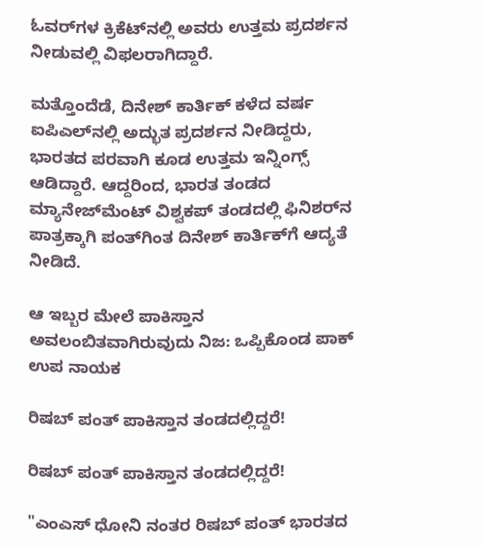ಓವರ್‌ಗಳ ಕ್ರಿಕೆಟ್‌ನಲ್ಲಿ ಅವರು ಉತ್ತಮ ಪ್ರದರ್ಶನ ನೀಡುವಲ್ಲಿ ವಿಫಲರಾಗಿದ್ದಾರೆ.

ಮತ್ತೊಂದೆಡೆ, ದಿನೇಶ್ ಕಾರ್ತಿಕ್ ಕಳೆದ ವರ್ಷ ಐಪಿಎಲ್‌ನಲ್ಲಿ ಅದ್ಭುತ ಪ್ರದರ್ಶನ ನೀಡಿದ್ದರು, ಭಾರತದ ಪರವಾಗಿ ಕೂಡ ಉತ್ತಮ ಇನ್ನಿಂಗ್ಸ್ ಆಡಿದ್ದಾರೆ. ಆದ್ದರಿಂದ, ಭಾರತ ತಂಡದ ಮ್ಯಾನೇಜ್‌ಮೆಂಟ್ ವಿಶ್ವಕಪ್ ತಂಡದಲ್ಲಿ ಫಿನಿಶರ್‌ನ ಪಾತ್ರಕ್ಕಾಗಿ ಪಂತ್‌ಗಿಂತ ದಿನೇಶ್ ಕಾರ್ತಿಕ್‌ಗೆ ಆದ್ಯತೆ ನೀಡಿದೆ.

ಆ ಇಬ್ಬರ ಮೇಲೆ ಪಾಕಿಸ್ತಾನ ಅವಲಂಬಿತವಾಗಿರುವುದು ನಿಜ: ಒಪ್ಪಿಕೊಂಡ ಪಾಕ್ ಉಪ ನಾಯಕ

ರಿಷಬ್ ಪಂತ್ ಪಾಕಿಸ್ತಾನ ತಂಡದಲ್ಲಿದ್ದರೆ!

ರಿಷಬ್ ಪಂತ್ ಪಾಕಿಸ್ತಾನ ತಂಡದಲ್ಲಿದ್ದರೆ!

"ಎಂಎಸ್ ಧೋನಿ ನಂತರ ರಿಷಬ್ ಪಂತ್ ಭಾರತದ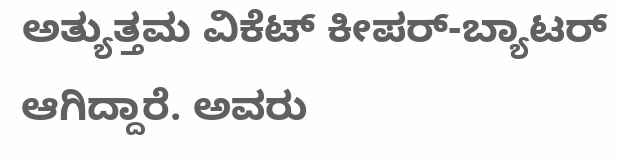ಅತ್ಯುತ್ತಮ ವಿಕೆಟ್ ಕೀಪರ್-ಬ್ಯಾಟರ್ ಆಗಿದ್ದಾರೆ. ಅವರು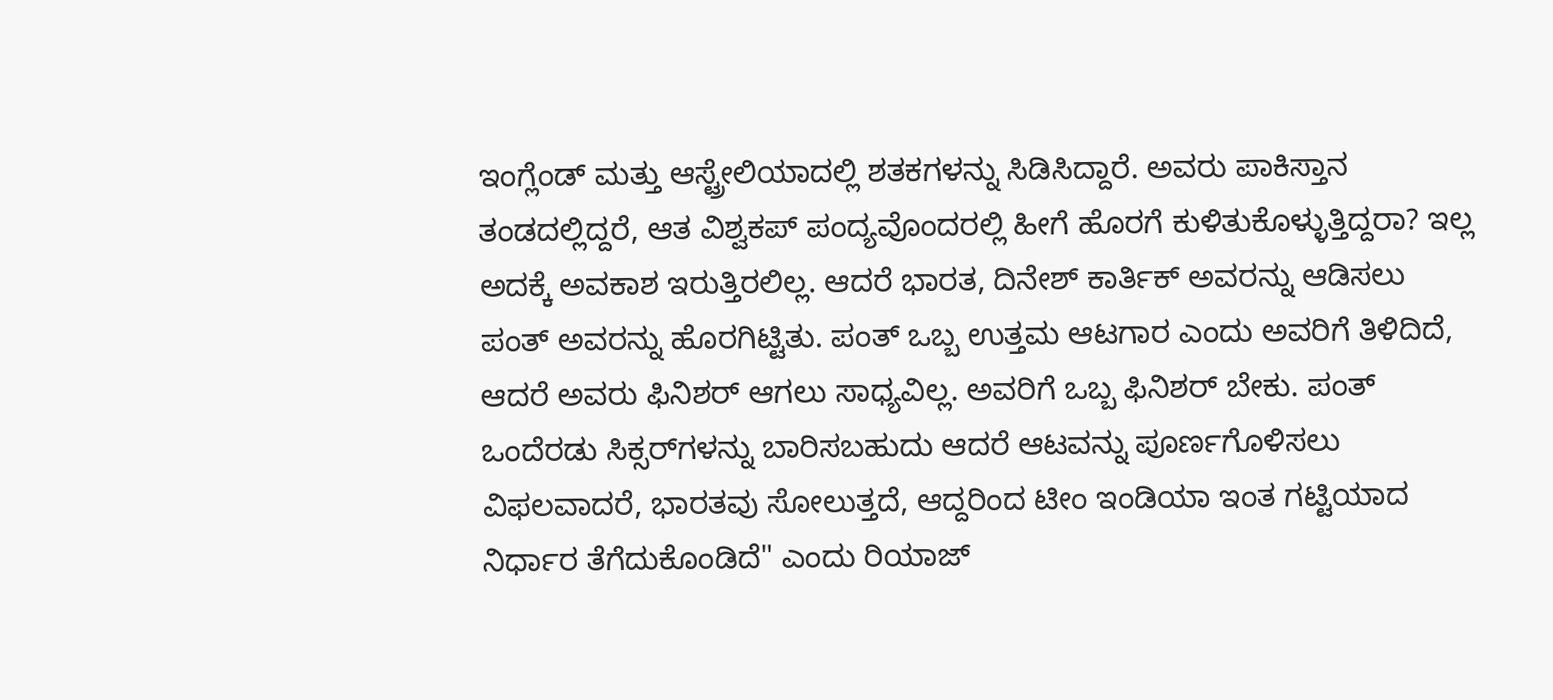ಇಂಗ್ಲೆಂಡ್ ಮತ್ತು ಆಸ್ಟ್ರೇಲಿಯಾದಲ್ಲಿ ಶತಕಗಳನ್ನು ಸಿಡಿಸಿದ್ದಾರೆ. ಅವರು ಪಾಕಿಸ್ತಾನ ತಂಡದಲ್ಲಿದ್ದರೆ, ಆತ ವಿಶ್ವಕಪ್ ಪಂದ್ಯವೊಂದರಲ್ಲಿ ಹೀಗೆ ಹೊರಗೆ ಕುಳಿತುಕೊಳ್ಳುತ್ತಿದ್ದರಾ? ಇಲ್ಲ ಅದಕ್ಕೆ ಅವಕಾಶ ಇರುತ್ತಿರಲಿಲ್ಲ. ಆದರೆ ಭಾರತ, ದಿನೇಶ್ ಕಾರ್ತಿಕ್ ಅವರನ್ನು ಆಡಿಸಲು ಪಂತ್ ಅವರನ್ನು ಹೊರಗಿಟ್ಟಿತು. ಪಂತ್ ಒಬ್ಬ ಉತ್ತಮ ಆಟಗಾರ ಎಂದು ಅವರಿಗೆ ತಿಳಿದಿದೆ, ಆದರೆ ಅವರು ಫಿನಿಶರ್ ಆಗಲು ಸಾಧ್ಯವಿಲ್ಲ. ಅವರಿಗೆ ಒಬ್ಬ ಫಿನಿಶರ್ ಬೇಕು. ಪಂತ್ ಒಂದೆರಡು ಸಿಕ್ಸರ್‌ಗಳನ್ನು ಬಾರಿಸಬಹುದು ಆದರೆ ಆಟವನ್ನು ಪೂರ್ಣಗೊಳಿಸಲು ವಿಫಲವಾದರೆ, ಭಾರತವು ಸೋಲುತ್ತದೆ, ಆದ್ದರಿಂದ ಟೀಂ ಇಂಡಿಯಾ ಇಂತ ಗಟ್ಟಿಯಾದ ನಿರ್ಧಾರ ತೆಗೆದುಕೊಂಡಿದೆ" ಎಂದು ರಿಯಾಜ್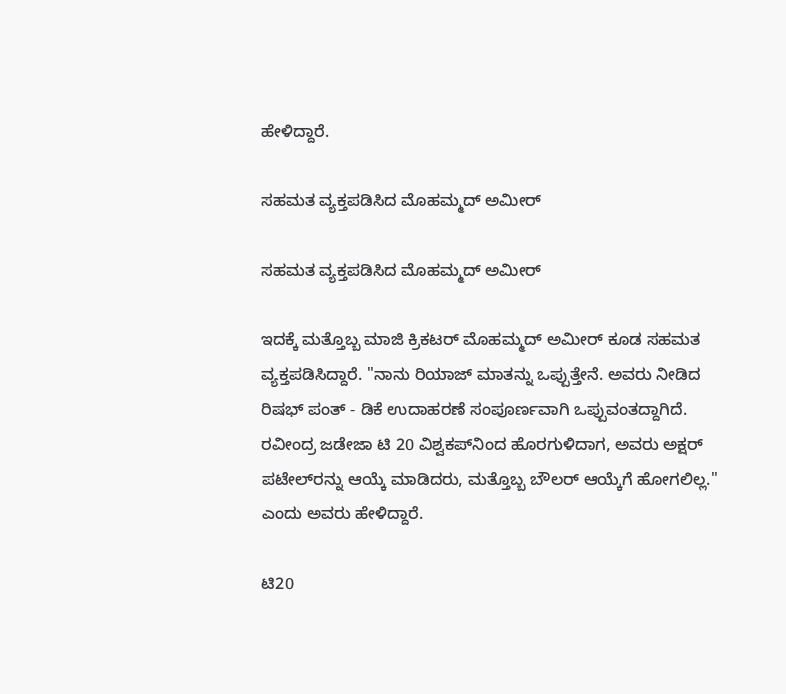ಹೇಳಿದ್ದಾರೆ.

ಸಹಮತ ವ್ಯಕ್ತಪಡಿಸಿದ ಮೊಹಮ್ಮದ್ ಅಮೀರ್

ಸಹಮತ ವ್ಯಕ್ತಪಡಿಸಿದ ಮೊಹಮ್ಮದ್ ಅಮೀರ್

ಇದಕ್ಕೆ ಮತ್ತೊಬ್ಬ ಮಾಜಿ ಕ್ರಿಕಟರ್ ಮೊಹಮ್ಮದ್ ಅಮೀರ್ ಕೂಡ ಸಹಮತ ವ್ಯಕ್ತಪಡಿಸಿದ್ದಾರೆ. "ನಾನು ರಿಯಾಜ್ ಮಾತನ್ನು ಒಪ್ಪುತ್ತೇನೆ. ಅವರು ನೀಡಿದ ರಿಷಭ್ ಪಂತ್ - ಡಿಕೆ ಉದಾಹರಣೆ ಸಂಪೂರ್ಣವಾಗಿ ಒಪ್ಪುವಂತದ್ದಾಗಿದೆ. ರವೀಂದ್ರ ಜಡೇಜಾ ಟಿ 20 ವಿಶ್ವಕಪ್‌ನಿಂದ ಹೊರಗುಳಿದಾಗ, ಅವರು ಅಕ್ಷರ್ ಪಟೇಲ್‌ರನ್ನು ಆಯ್ಕೆ ಮಾಡಿದರು, ಮತ್ತೊಬ್ಬ ಬೌಲರ್ ಆಯ್ಕೆಗೆ ಹೋಗಲಿಲ್ಲ." ಎಂದು ಅವರು ಹೇಳಿದ್ದಾರೆ.

ಟಿ20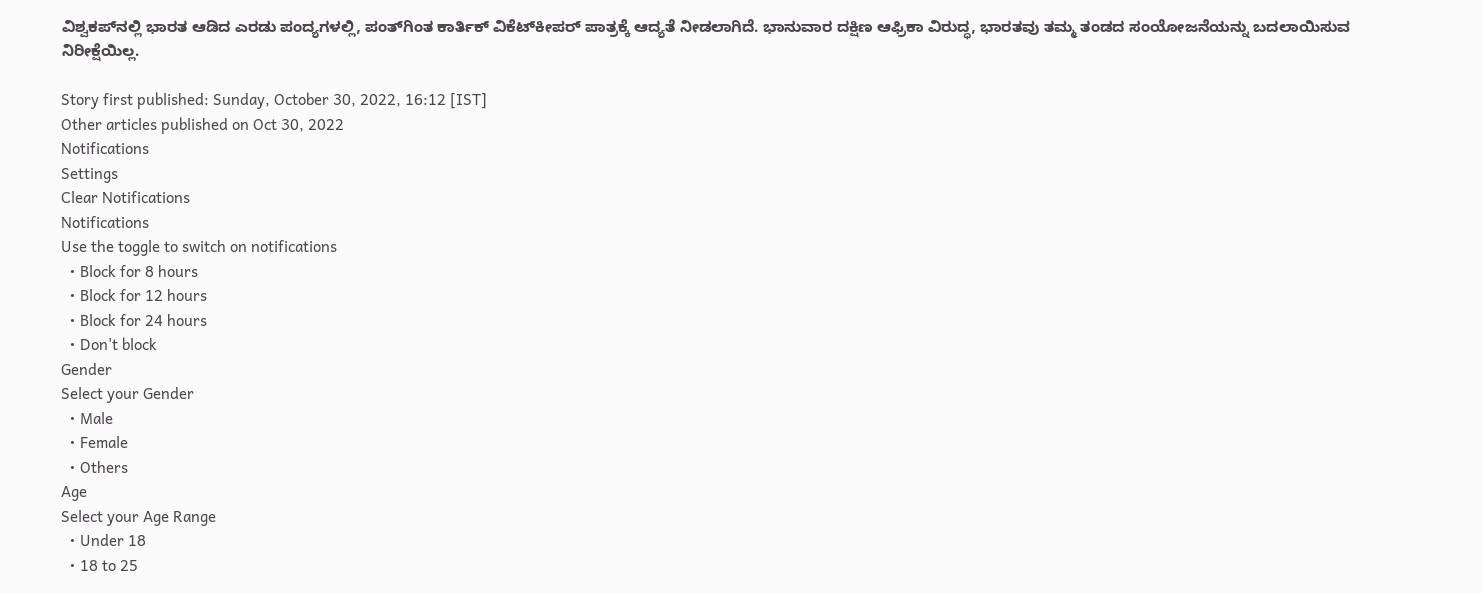ವಿಶ್ವಕಪ್‌ನಲ್ಲಿ ಭಾರತ ಆಡಿದ ಎರಡು ಪಂದ್ಯಗಳಲ್ಲಿ, ಪಂತ್‌ಗಿಂತ ಕಾರ್ತಿಕ್ ವಿಕೆಟ್‌ಕೀಪರ್ ಪಾತ್ರಕ್ಕೆ ಆದ್ಯತೆ ನೀಡಲಾಗಿದೆ. ಭಾನುವಾರ ದಕ್ಷಿಣ ಆಫ್ರಿಕಾ ವಿರುದ್ಧ, ಭಾರತವು ತಮ್ಮ ತಂಡದ ಸಂಯೋಜನೆಯನ್ನು ಬದಲಾಯಿಸುವ ನಿರೀಕ್ಷೆಯಿಲ್ಲ.

Story first published: Sunday, October 30, 2022, 16:12 [IST]
Other articles published on Oct 30, 2022
Notifications
Settings
Clear Notifications
Notifications
Use the toggle to switch on notifications
  • Block for 8 hours
  • Block for 12 hours
  • Block for 24 hours
  • Don't block
Gender
Select your Gender
  • Male
  • Female
  • Others
Age
Select your Age Range
  • Under 18
  • 18 to 25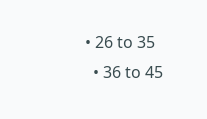• 26 to 35
  • 36 to 45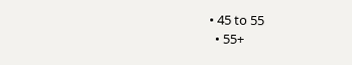• 45 to 55
  • 55+